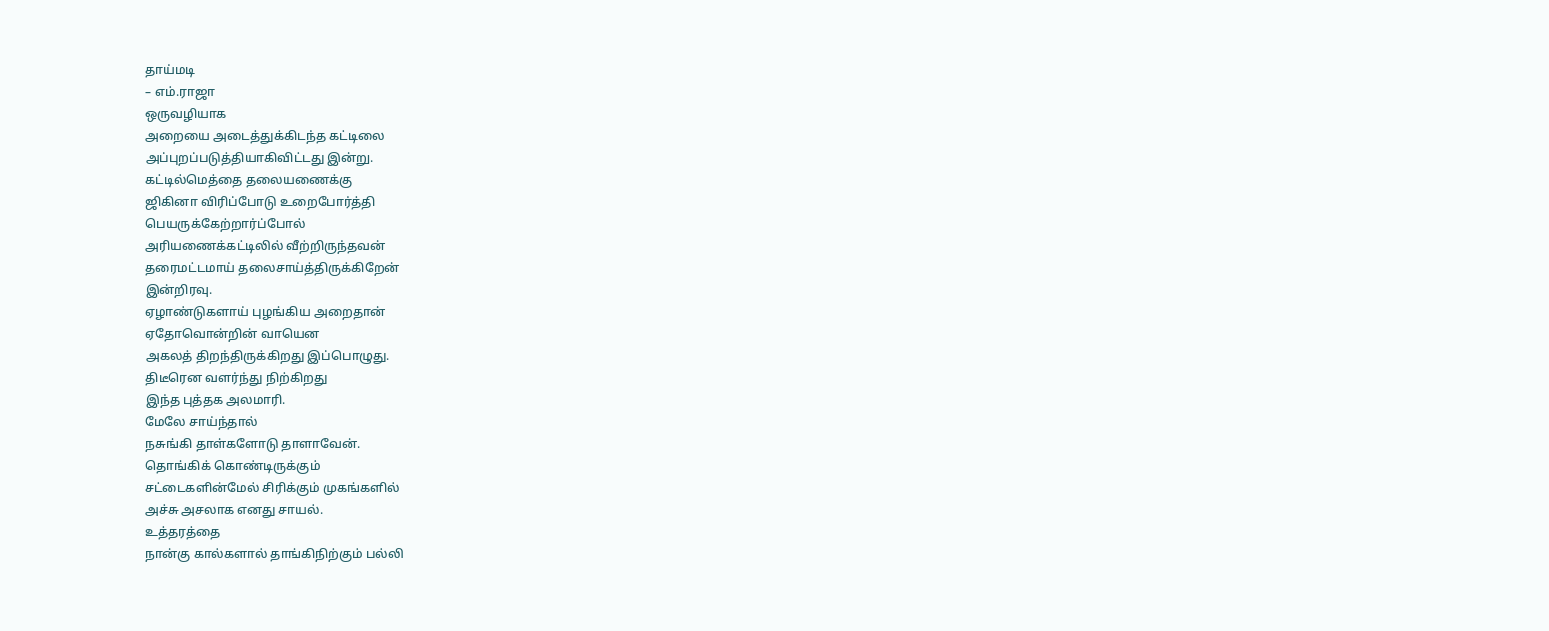தாய்மடி
– எம்.ராஜா
ஒருவழியாக
அறையை அடைத்துக்கிடந்த கட்டிலை
அப்புறப்படுத்தியாகிவிட்டது இன்று.
கட்டில்மெத்தை தலையணைக்கு
ஜிகினா விரிப்போடு உறைபோர்த்தி
பெயருக்கேற்றார்ப்போல்
அரியணைக்கட்டிலில் வீற்றிருந்தவன்
தரைமட்டமாய் தலைசாய்த்திருக்கிறேன்
இன்றிரவு.
ஏழாண்டுகளாய் புழங்கிய அறைதான்
ஏதோவொன்றின் வாயென
அகலத் திறந்திருக்கிறது இப்பொழுது.
திடீரென வளர்ந்து நிற்கிறது
இந்த புத்தக அலமாரி.
மேலே சாய்ந்தால்
நசுங்கி தாள்களோடு தாளாவேன்.
தொங்கிக் கொண்டிருக்கும்
சட்டைகளின்மேல் சிரிக்கும் முகங்களில்
அச்சு அசலாக எனது சாயல்.
உத்தரத்தை
நான்கு கால்களால் தாங்கிநிற்கும் பல்லி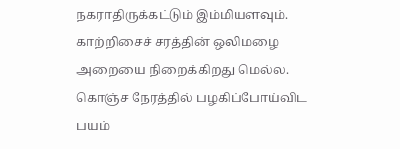நகராதிருக்கட்டும் இம்மியளவும்.
காற்றிசைச் சரத்தின் ஒலிமழை
அறையை நிறைக்கிறது மெல்ல.
கொஞ்ச நேரத்தில் பழகிப்போய்விட
பயம்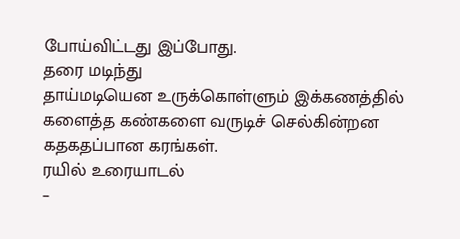போய்விட்டது இப்போது.
தரை மடிந்து
தாய்மடியென உருக்கொள்ளும் இக்கணத்தில்
களைத்த கண்களை வருடிச் செல்கின்றன
கதகதப்பான கரங்கள்.
ரயில் உரையாடல்
–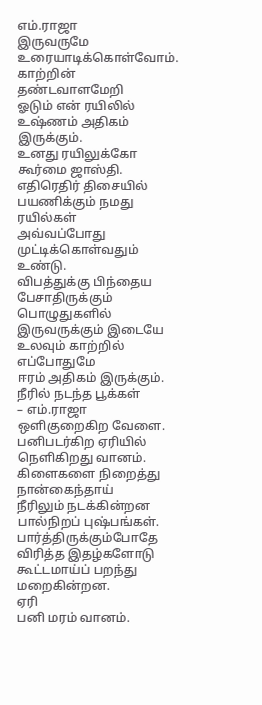எம்.ராஜா
இருவருமே
உரையாடிக்கொள்வோம்.
காற்றின் தண்டவாளமேறி
ஓடும் என் ரயிலில்
உஷ்ணம் அதிகம் இருக்கும்.
உனது ரயிலுக்கோ கூர்மை ஜாஸ்தி.
எதிரெதிர் திசையில்
பயணிக்கும் நமது ரயில்கள்
அவ்வப்போது முட்டிக்கொள்வதும் உண்டு.
விபத்துக்கு பிந்தைய
பேசாதிருக்கும் பொழுதுகளில்
இருவருக்கும் இடையே
உலவும் காற்றில் எப்போதுமே
ஈரம் அதிகம் இருக்கும்.
நீரில் நடந்த பூக்கள்
– எம்.ராஜா
ஒளிகுறைகிற வேளை.
பனிபடர்கிற ஏரியில்
நெளிகிறது வானம்.
கிளைகளை நிறைத்து
நான்கைந்தாய்
நீரிலும் நடக்கின்றன
பால்நிறப் புஷ்பங்கள்.
பார்த்திருக்கும்போதே
விரித்த இதழ்களோடு
கூட்டமாய்ப் பறந்து
மறைகின்றன.
ஏரி
பனி மரம் வானம்.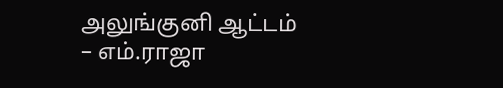அலுங்குனி ஆட்டம்
– எம்.ராஜா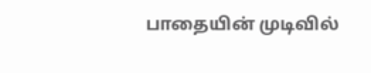பாதையின் முடிவில்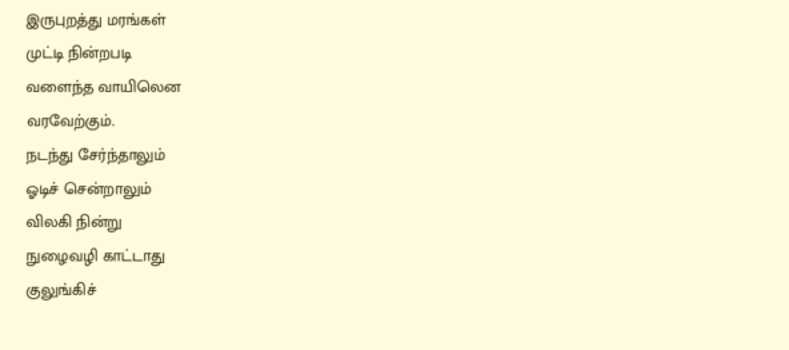இருபுறத்து மரங்கள்
முட்டி நின்றபடி
வளைந்த வாயிலென
வரவேற்கும்.
நடந்து சேர்ந்தாலும்
ஓடிச் சென்றாலும்
விலகி நின்று
நுழைவழி காட்டாது
குலுங்கிச்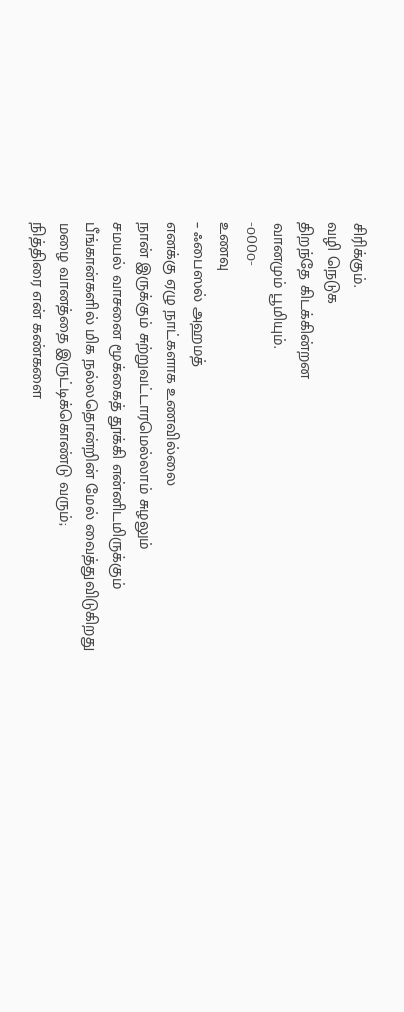சிரிக்கும்.
வழி நெடுக
திறந்தே கிடக்கின்றன
வானமும் பூமியும்.
-o00o-
உணவு
– ஃபைஸல் அஹமத்
எனக்கு ஏழு நாட்களாக உணவில்லை
நான் இருக்கும் சுற்றுவட்டாரமெல்லாம் சுழலும்
சமயல் வாசனை மூக்கைத் தூக்கி என்னிடமிருக்கும்
பீங்கான்களில் மிக நல்லதொன்றின் மேல் வைத்துவிடுகிறது
மழை வானத்தை இருட்டிக்கொண்டு வரும்;
நித்திரை என் கண்களை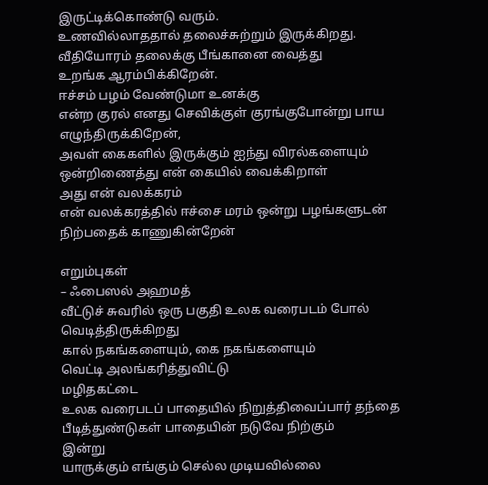இருட்டிக்கொண்டு வரும்.
உணவில்லாததால் தலைச்சுற்றும் இருக்கிறது.
வீதியோரம் தலைக்கு பீங்கானை வைத்து
உறங்க ஆரம்பிக்கிறேன்.
ஈச்சம் பழம் வேண்டுமா உனக்கு
என்ற குரல் எனது செவிக்குள் குரங்குபோன்று பாய
எழுந்திருக்கிறேன்,
அவள் கைகளில் இருக்கும் ஐந்து விரல்களையும்
ஒன்றிணைத்து என் கையில் வைக்கிறாள்
அது என் வலக்கரம்
என் வலக்கரத்தில் ஈச்சை மரம் ஒன்று பழங்களுடன்
நிற்பதைக் காணுகின்றேன்

எறும்புகள்
– ஃபைஸல் அஹமத்
வீட்டுச் சுவரில் ஒரு பகுதி உலக வரைபடம் போல்
வெடித்திருக்கிறது
கால் நகங்களையும், கை நகங்களையும்
வெட்டி அலங்கரித்துவிட்டு
மழிதகட்டை
உலக வரைபடப் பாதையில் நிறுத்திவைப்பார் தந்தை
பீடித்துண்டுகள் பாதையின் நடுவே நிற்கும்
இன்று
யாருக்கும் எங்கும் செல்ல முடியவில்லை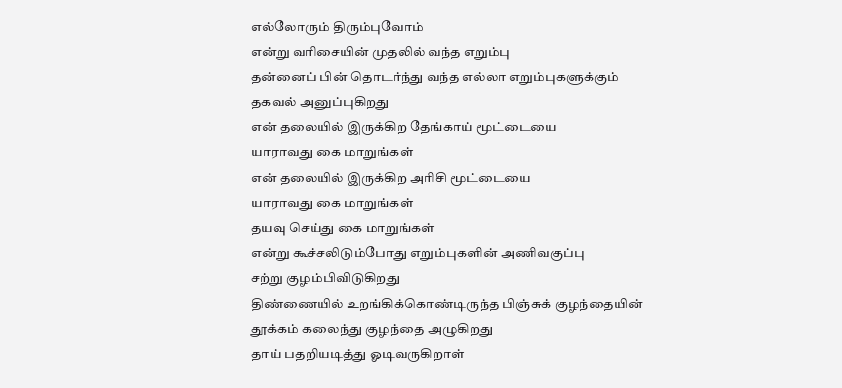எல்லோரும் திரும்புவோம்
என்று வரிசையின் முதலில் வந்த எறும்பு
தன்னைப் பின் தொடர்ந்து வந்த எல்லா எறும்புகளுக்கும்
தகவல் அனுப்புகிறது
என் தலையில் இருக்கிற தேங்காய் மூட்டையை
யாராவது கை மாறுங்கள்
என் தலையில் இருக்கிற அரிசி மூட்டையை
யாராவது கை மாறுங்கள்
தயவு செய்து கை மாறுங்கள்
என்று கூச்சலிடும்போது எறும்புகளின் அணிவகுப்பு
சற்று குழம்பிவிடுகிறது
திண்ணையில் உறங்கிக்கொண்டிருந்த பிஞ்சுக் குழந்தையின்
தூக்கம் கலைந்து குழந்தை அழுகிறது
தாய் பதறியடித்து ஓடிவருகிறாள்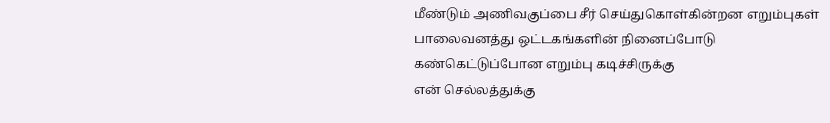மீண்டும் அணிவகுப்பை சீர் செய்துகொள்கின்றன எறும்புகள்
பாலைவனத்து ஒட்டகங்களின் நினைப்போடு
கண்கெட்டுப்போன எறும்பு கடிச்சிருக்கு
என் செல்லத்துக்கு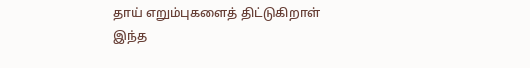தாய் எறும்புகளைத் திட்டுகிறாள்
இந்த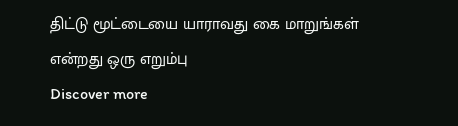திட்டு மூட்டையை யாராவது கை மாறுங்கள்
என்றது ஒரு எறும்பு
Discover more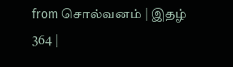from சொல்வனம் | இதழ் 364 |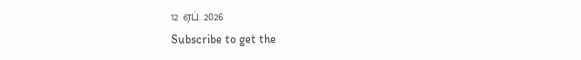12 ஏப். 2026
Subscribe to get the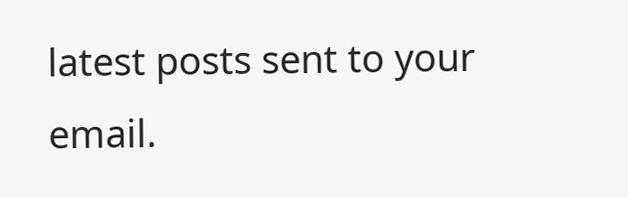latest posts sent to your email.